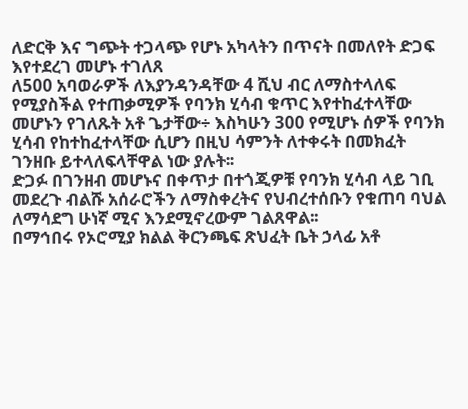ለድርቅ እና ግጭት ተጋላጭ የሆኑ አካላትን በጥናት በመለየት ድጋፍ እየተደረገ መሆኑ ተገለጸ
ለ500 አባወራዎች ለእያንዳንዳቸው 4 ሺህ ብር ለማስተላለፍ የሚያስችል የተጠቃሚዎች የባንክ ሂሳብ ቁጥር እየተከፈተላቸው መሆኑን የገለጹት አቶ ጌታቸው÷ እስካሁን 300 የሚሆኑ ሰዎች የባንክ ሂሳብ የከተከፈተላቸው ሲሆን በዚህ ሳምንት ለተቀሩት በመክፈት ገንዘቡ ይተላለፍላቸዋል ነው ያሉት፡፡
ድጋፉ በገንዘብ መሆኑና በቀጥታ በተጎጂዎቹ የባንክ ሂሳብ ላይ ገቢ መደረጉ ብልሹ አሰራሮችን ለማስቀረትና የህብረተሰቡን የቁጠባ ባህል ለማሳደግ ሁነኛ ሚና እንደሚኖረውም ገልጸዋል፡፡
በማኅበሩ የኦሮሚያ ክልል ቅርንጫፍ ጽህፈት ቤት ኃላፊ አቶ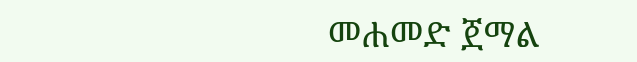መሐመድ ጀማል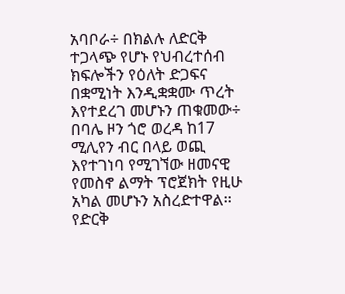አባቦራ÷ በክልሉ ለድርቅ ተጋላጭ የሆኑ የህብረተሰብ ክፍሎችን የዕለት ድጋፍና በቋሚነት እንዲቋቋሙ ጥረት እየተደረገ መሆኑን ጠቁመው÷ በባሌ ዞን ጎሮ ወረዳ ከ17 ሚሊየን ብር በላይ ወጪ እየተገነባ የሚገኘው ዘመናዊ የመስኖ ልማት ፕሮጀክት የዚሁ አካል መሆኑን አስረድተዋል፡፡
የድርቅ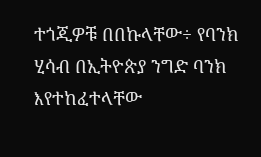ተጎጂዎቹ በበኩላቸው÷ የባንክ ሂሳብ በኢትዮጵያ ንግድ ባንክ እየተከፈተላቸው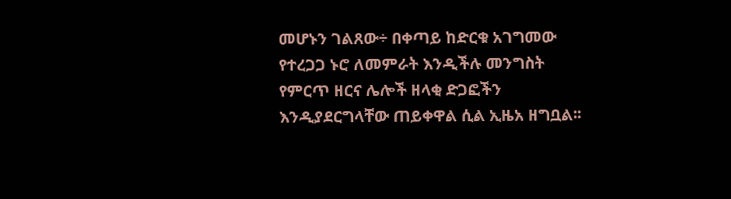መሆኑን ገልጸው÷ በቀጣይ ከድርቁ አገግመው የተረጋጋ ኑሮ ለመምራት እንዲችሉ መንግስት የምርጥ ዘርና ሌሎች ዘላቂ ድጋፎችን እንዲያደርግላቸው ጠይቀዋል ሲል ኢዜአ ዘግቧል፡፡